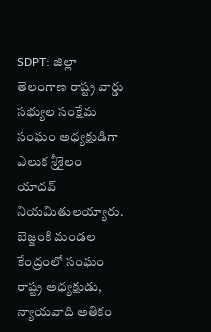SDPT: జిల్లా తెలంగాణ రాష్ట్ర వార్డు సభ్యుల సంక్షేమ సంఘం అధ్యక్షుడిగా ఎలుక శ్రీశైలం యాదవ్ నియమితులయ్యారు. బెజ్జంకి మండల కేంద్రంలో సంఘం రాష్ట్ర అధ్యక్షుడు, న్యాయవాది అతికం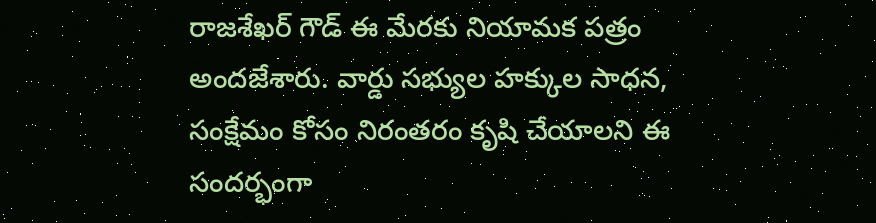రాజశేఖర్ గౌడ్ ఈ మేరకు నియామక పత్రం అందజేశారు. వార్డు సభ్యుల హక్కుల సాధన, సంక్షేమం కోసం నిరంతరం కృషి చేయాలని ఈ సందర్భంగా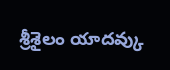శ్రీశైలం యాదవ్కు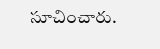సూచించారు.